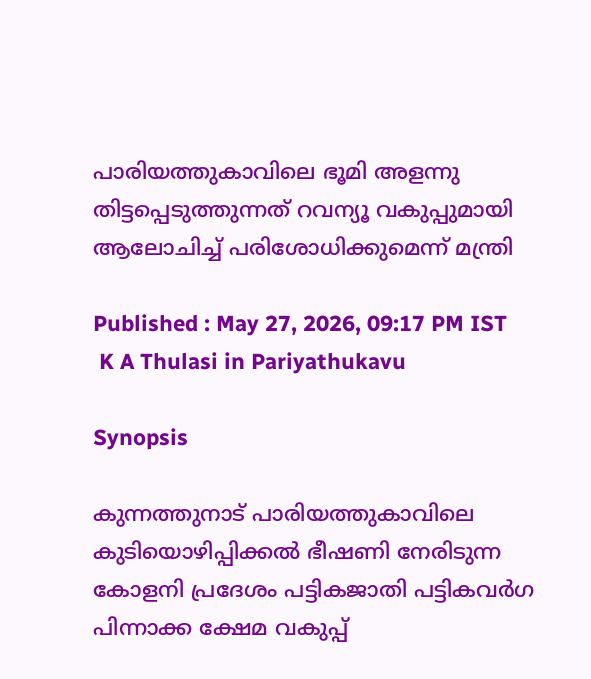പാരിയത്തുകാവിലെ ഭൂമി അളന്നു തിട്ടപ്പെടുത്തുന്നത് റവന്യൂ വകുപ്പുമായി ആലോചിച്ച് പരിശോധിക്കുമെന്ന് മന്ത്രി

Published : May 27, 2026, 09:17 PM IST
 K A Thulasi in Pariyathukavu

Synopsis

കുന്നത്തുനാട് പാരിയത്തുകാവിലെ കുടിയൊഴിപ്പിക്കൽ ഭീഷണി നേരിടുന്ന കോളനി പ്രദേശം പട്ടികജാതി പട്ടികവർഗ പിന്നാക്ക ക്ഷേമ വകുപ്പ്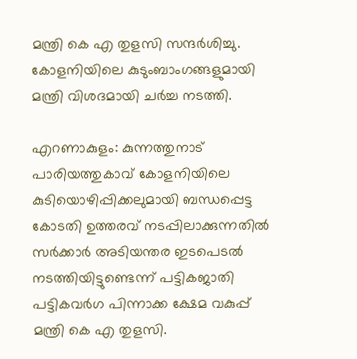മന്ത്രി കെ എ തുളസി സന്ദർശിച്ചു. കോളനിയിലെ കുടുംബാംഗങ്ങളുമായി മന്ത്രി വിശദമായി ചർച്ച നടത്തി.

എറണാകുളം: കുന്നത്തുനാട് പാരിയത്തുകാവ് കോളനിയിലെ കുടിയൊഴിപ്പിക്കലുമായി ബന്ധപ്പെട്ട കോടതി ഉത്തരവ് നടപ്പിലാക്കുന്നതിൽ സർക്കാർ അടിയന്തര ഇടപെടൽ നടത്തിയിട്ടുണ്ടെന്ന് പട്ടികജാതി പട്ടികവർഗ പിന്നാക്ക ക്ഷേമ വകുപ്പ് മന്ത്രി കെ എ തുളസി.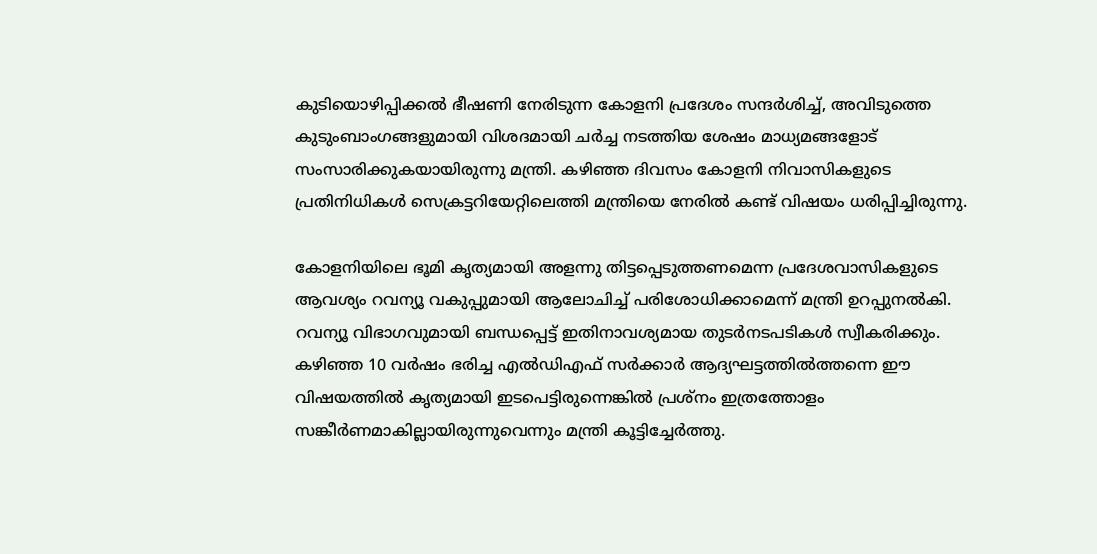കുടിയൊഴിപ്പിക്കൽ ഭീഷണി നേരിടുന്ന കോളനി പ്രദേശം സന്ദർശിച്ച്, അവിടുത്തെ കുടുംബാംഗങ്ങളുമായി വിശദമായി ചർച്ച നടത്തിയ ശേഷം മാധ്യമങ്ങളോട് സംസാരിക്കുകയായിരുന്നു മന്ത്രി. കഴിഞ്ഞ ദിവസം കോളനി നിവാസികളുടെ പ്രതിനിധികൾ സെക്രട്ടറിയേറ്റിലെത്തി മന്ത്രിയെ നേരിൽ കണ്ട് വിഷയം ധരിപ്പിച്ചിരുന്നു.

കോളനിയിലെ ഭൂമി കൃത്യമായി അളന്നു തിട്ടപ്പെടുത്തണമെന്ന പ്രദേശവാസികളുടെ ആവശ്യം റവന്യൂ വകുപ്പുമായി ആലോചിച്ച് പരിശോധിക്കാമെന്ന് മന്ത്രി ഉറപ്പുനൽകി. റവന്യൂ വിഭാഗവുമായി ബന്ധപ്പെട്ട് ഇതിനാവശ്യമായ തുടർനടപടികൾ സ്വീകരിക്കും. കഴിഞ്ഞ 10 വർഷം ഭരിച്ച എൽഡിഎഫ് സർക്കാർ ആദ്യഘട്ടത്തിൽത്തന്നെ ഈ വിഷയത്തിൽ കൃത്യമായി ഇടപെട്ടിരുന്നെങ്കിൽ പ്രശ്നം ഇത്രത്തോളം സങ്കീർണമാകില്ലായിരുന്നുവെന്നും മന്ത്രി കൂട്ടിച്ചേർത്തു.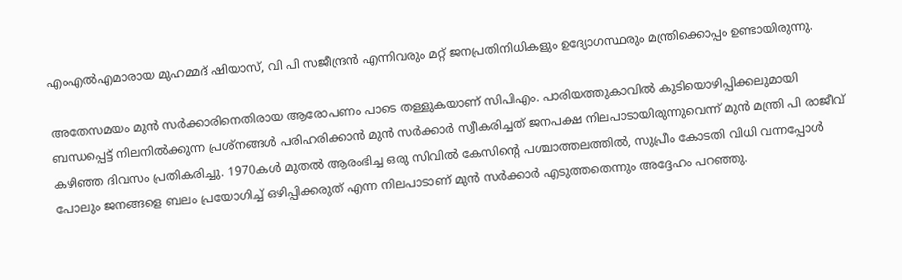എംഎൽഎമാരായ മുഹമ്മദ് ഷിയാസ്, വി പി സജീന്ദ്രൻ എന്നിവരും മറ്റ് ജനപ്രതിനിധികളും ഉദ്യോഗസ്ഥരും മന്ത്രിക്കൊപ്പം ഉണ്ടായിരുന്നു.

അതേസമയം മുൻ സർക്കാരിനെതിരായ ആരോപണം പാടെ തള്ളുകയാണ് സിപിഎം. പാരിയത്തുകാവിൽ കുടിയൊഴിപ്പിക്കലുമായി ബന്ധപ്പെട്ട് നിലനിൽക്കുന്ന പ്രശ്നങ്ങൾ പരിഹരിക്കാൻ മുൻ സർക്കാർ സ്വീകരിച്ചത് ജനപക്ഷ നിലപാടായിരുന്നുവെന്ന് മുൻ മന്ത്രി പി രാജീവ് കഴിഞ്ഞ ദിവസം പ്രതികരിച്ചു. 1970കൾ മുതൽ ആരംഭിച്ച ഒരു സിവിൽ കേസിൻ്റെ പശ്ചാത്തലത്തിൽ, സുപ്രീം കോടതി വിധി വന്നപ്പോൾ പോലും ജനങ്ങളെ ബലം പ്രയോഗിച്ച് ഒഴിപ്പിക്കരുത് എന്ന നിലപാടാണ് മുൻ സർക്കാർ എടുത്തതെന്നും അദ്ദേഹം പറഞ്ഞു.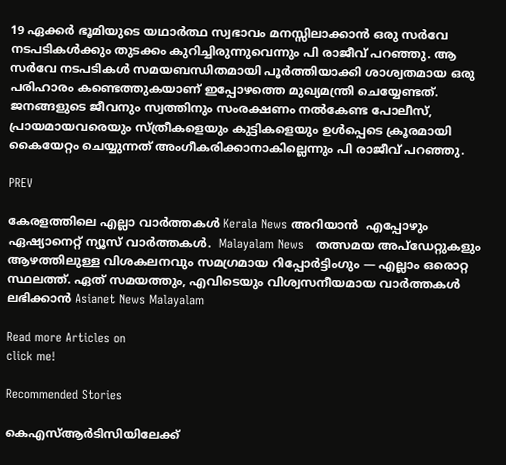19 ഏക്കർ ഭൂമിയുടെ യഥാർത്ഥ സ്വഭാവം മനസ്സിലാക്കാൻ ഒരു സർവേ നടപടികൾക്കും തുടക്കം കുറിച്ചിരുന്നുവെന്നും പി രാജീവ് പറഞ്ഞു. ആ സർവേ നടപടികൾ സമയബന്ധിതമായി പൂർത്തിയാക്കി ശാശ്വതമായ ഒരു പരിഹാരം കണ്ടെത്തുകയാണ് ഇപ്പോഴത്തെ മുഖ്യമന്ത്രി ചെയ്യേണ്ടത്. ജനങ്ങളുടെ ജീവനും സ്വത്തിനും സംരക്ഷണം നൽകേണ്ട പോലീസ്, പ്രായമായവരെയും സ്ത്രീകളെയും കുട്ടികളെയും ഉൾപ്പെടെ ക്രൂരമായി കൈയേറ്റം ചെയ്യുന്നത് അംഗീകരിക്കാനാകില്ലെന്നും പി രാജീവ് പറഞ്ഞു.

PREV

കേരളത്തിലെ എല്ലാ വാർത്തകൾ Kerala News അറിയാൻ  എപ്പോഴും ഏഷ്യാനെറ്റ് ന്യൂസ് വാർത്തകൾ.  Malayalam News   തത്സമയ അപ്‌ഡേറ്റുകളും ആഴത്തിലുള്ള വിശകലനവും സമഗ്രമായ റിപ്പോർട്ടിംഗും — എല്ലാം ഒരൊറ്റ സ്ഥലത്ത്. ഏത് സമയത്തും, എവിടെയും വിശ്വസനീയമായ വാർത്തകൾ ലഭിക്കാൻ Asianet News Malayalam

Read more Articles on
click me!

Recommended Stories

കെഎസ്ആർടിസിയിലേക്ക്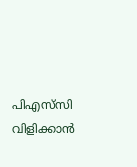പിഎസ്‍സി വിളിക്കാൻ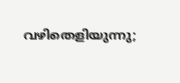വഴിതെളിയുന്നു;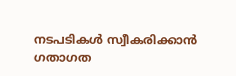നടപടികൾ സ്വീകരിക്കാൻ ഗതാഗത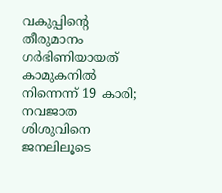വകുപ്പിൻ്റെ തീരുമാനം
ഗർഭിണിയായത് കാമുകനിൽ നിന്നെന്ന് 19 കാരി; നവജാത ശിശുവിനെ ജനലിലൂടെ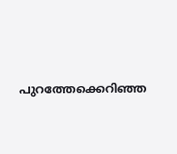പുറത്തേക്കെറിഞ്ഞ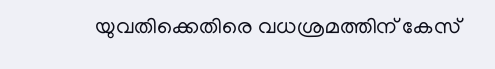യുവതിക്കെതിരെ വധശ്രമത്തിന് കേസ്